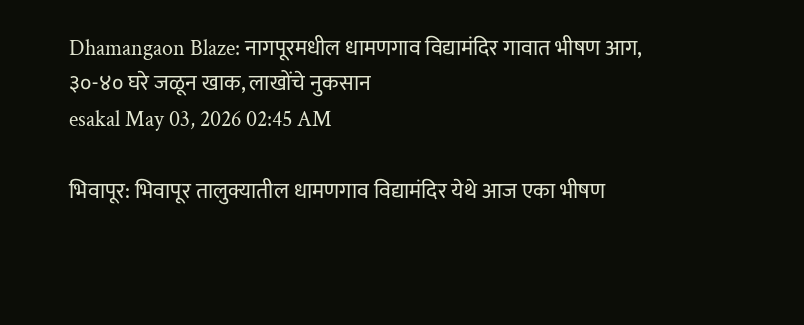Dhamangaon Blaze: नागपूरमधील धामणगाव विद्यामंदिर गावात भीषण आग, ३०-४० घरे जळून खाक, लाखोंचे नुकसान
esakal May 03, 2026 02:45 AM

भिवापूर: भिवापूर तालुक्यातील धामणगाव विद्यामंदिर येथे आज एका भीषण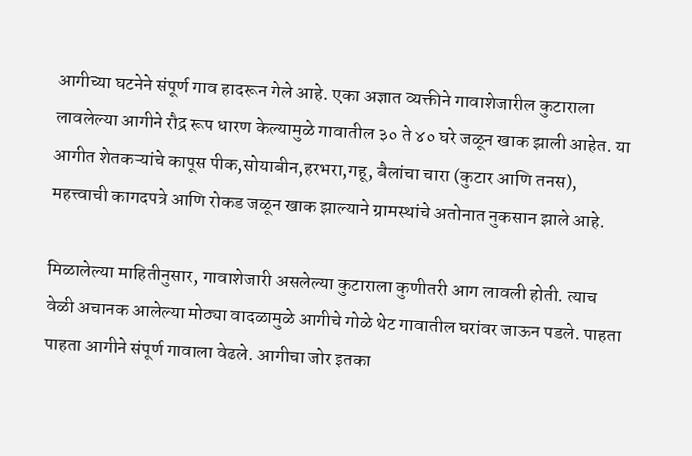आगीच्या घटनेने संपूर्ण गाव हादरून गेले आहे. एका अज्ञात व्यक्तीने गावाशेजारील कुटाराला लावलेल्या आगीने रौद्र रूप धारण केल्यामुळे गावातील ३० ते ४० घरे जळून खाक झाली आहेत. या आगीत शेतकऱ्यांचे कापूस पीक,सोयाबीन,हरभरा,गहू, बैलांचा चारा (कुटार आणि तनस), महत्त्वाची कागदपत्रे आणि रोकड जळून खाक झाल्याने ग्रामस्थांचे अतोनात नुकसान झाले आहे.

मिळालेल्या माहितीनुसार, गावाशेजारी असलेल्या कुटाराला कुणीतरी आग लावली होती. त्याच वेळी अचानक आलेल्या मोठ्या वादळामुळे आगीचे गोळे थेट गावातील घरांवर जाऊन पडले. पाहता पाहता आगीने संपूर्ण गावाला वेढले. आगीचा जोर इतका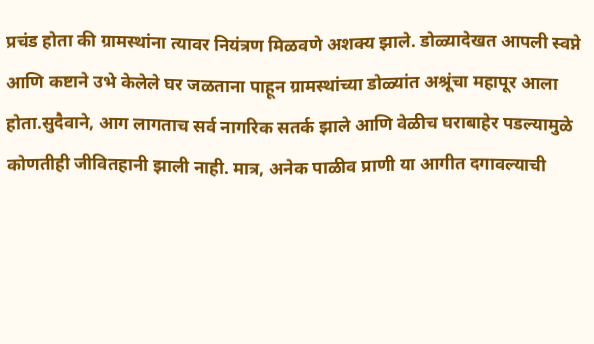प्रचंड होता की ग्रामस्थांना त्यावर नियंत्रण मिळवणे अशक्य झाले. डोळ्यादेखत आपली स्वप्ने आणि कष्टाने उभे केलेले घर जळताना पाहून ग्रामस्थांच्या डोळ्यांत अश्रूंचा महापूर आला होता.सुदैवाने, आग लागताच सर्व नागरिक सतर्क झाले आणि वेळीच घराबाहेर पडल्यामुळे कोणतीही जीवितहानी झाली नाही. मात्र, अनेक पाळीव प्राणी या आगीत दगावल्याची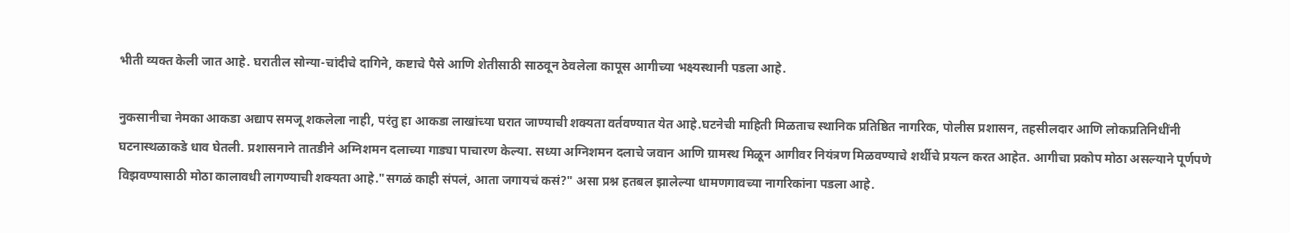भीती व्यक्त केली जात आहे. घरातील सोन्या-चांदीचे दागिने, कष्टाचे पैसे आणि शेतीसाठी साठवून ठेवलेला कापूस आगीच्या भक्ष्यस्थानी पडला आहे.

नुकसानीचा नेमका आकडा अद्याप समजू शकलेला नाही, परंतु हा आकडा लाखांच्या घरात जाण्याची शक्यता वर्तवण्यात येत आहे.घटनेची माहिती मिळताच स्थानिक प्रतिष्ठित नागरिक, पोलीस प्रशासन, तहसीलदार आणि लोकप्रतिनिधींनी घटनास्थळाकडे धाव घेतली. प्रशासनाने तातडीने अग्निशमन दलाच्या गाड्या पाचारण केल्या. सध्या अग्निशमन दलाचे जवान आणि ग्रामस्थ मिळून आगीवर नियंत्रण मिळवण्याचे शर्थीचे प्रयत्न करत आहेत. आगीचा प्रकोप मोठा असल्याने पूर्णपणे विझवण्यासाठी मोठा कालावधी लागण्याची शक्यता आहे."सगळं काही संपलं, आता जगायचं कसं?" असा प्रश्न हतबल झालेल्या धामणगावच्या नागरिकांना पडला आहे.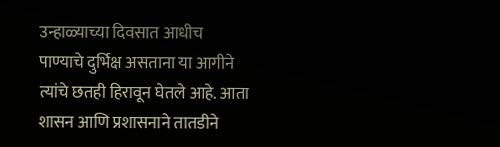उन्हाळ्याच्या दिवसात आधीच पाण्याचे दुर्भिक्ष असताना या आगीने त्यांचे छतही हिरावून घेतले आहे. आता शासन आणि प्रशासनाने तातडीने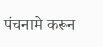पंचनामे करून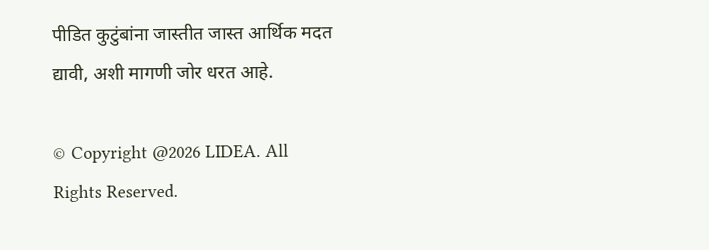पीडित कुटुंबांना जास्तीत जास्त आर्थिक मदत द्यावी, अशी मागणी जोर धरत आहे.

© Copyright @2026 LIDEA. All Rights Reserved.